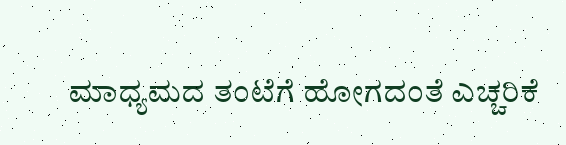ಮಾಧ್ಯಮದ ತಂಟೆಗೆ ಹೋಗದಂತೆ ಎಚ್ಚರಿಕೆ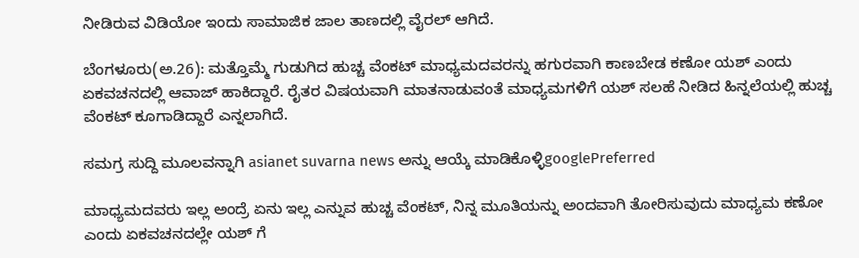ನೀಡಿರುವ ವಿಡಿಯೋ ಇಂದು ಸಾಮಾಜಿಕ ಜಾಲ ತಾಣದಲ್ಲಿ ವೈರಲ್ ಆಗಿದೆ.

ಬೆಂಗಳೂರು(ಅ.26): ಮತ್ತೊಮ್ಮೆ ಗುಡುಗಿದ ಹುಚ್ಚ ವೆಂಕಟ್ ಮಾಧ್ಯಮದವರನ್ನು ಹಗುರವಾಗಿ ಕಾಣಬೇಡ ಕಣೋ ಯಶ್ ಎಂದು ಏಕವಚನದಲ್ಲಿ ಆವಾಜ್ ಹಾಕಿದ್ದಾರೆ. ರೈತರ ವಿಷಯವಾಗಿ ಮಾತನಾಡುವಂತೆ ಮಾಧ್ಯಮಗಳಿಗೆ ಯಶ್ ಸಲಹೆ ನೀಡಿದ ಹಿನ್ನಲೆಯಲ್ಲಿ ಹುಚ್ಚ ವೆಂಕಟ್ ಕೂಗಾಡಿದ್ದಾರೆ ಎನ್ನಲಾಗಿದೆ.

ಸಮಗ್ರ ಸುದ್ದಿ ಮೂಲವನ್ನಾಗಿ asianet suvarna news ಅನ್ನು ಆಯ್ಕೆ ಮಾಡಿಕೊಳ್ಳಿgooglePreferred

ಮಾಧ್ಯಮದವರು ಇಲ್ಲ ಅಂದ್ರೆ ಏನು ಇಲ್ಲ ಎನ್ನುವ ಹುಚ್ಚ ವೆಂಕಟ್, ನಿನ್ನ ಮೂತಿಯನ್ನು ಅಂದವಾಗಿ ತೋರಿಸುವುದು ಮಾಧ್ಯಮ ಕಣೋ ಎಂದು ಏಕವಚನದಲ್ಲೇ ಯಶ್ ಗೆ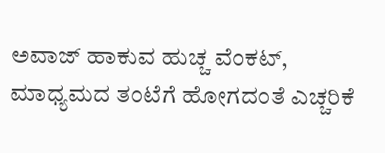ಅವಾಜ್ ಹಾಕುವ ಹುಚ್ಚ ವೆಂಕಟ್, ಮಾಧ್ಯಮದ ತಂಟೆಗೆ ಹೋಗದಂತೆ ಎಚ್ಚರಿಕೆ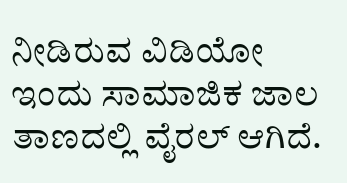ನೀಡಿರುವ ವಿಡಿಯೋ ಇಂದು ಸಾಮಾಜಿಕ ಜಾಲ ತಾಣದಲ್ಲಿ ವೈರಲ್ ಆಗಿದೆ.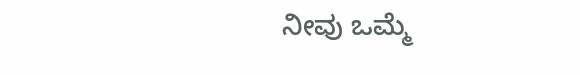ನೀವು ಒಮ್ಮೆ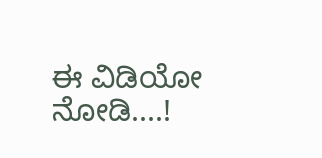ಈ ವಿಡಿಯೋ ನೋಡಿ....!